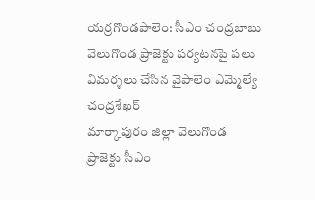యర్రగొండపాలెం: సీఎం చంద్రబాబు వెలుగొండ ప్రాజెక్టు పర్యటనపై పలు విమర్శలు చేసిన వైపాలెం ఎమ్మెల్యే చంద్రశేఖర్
మార్కాపురం జిల్లా వెలుగొండ ప్రాజెక్టు సీఎం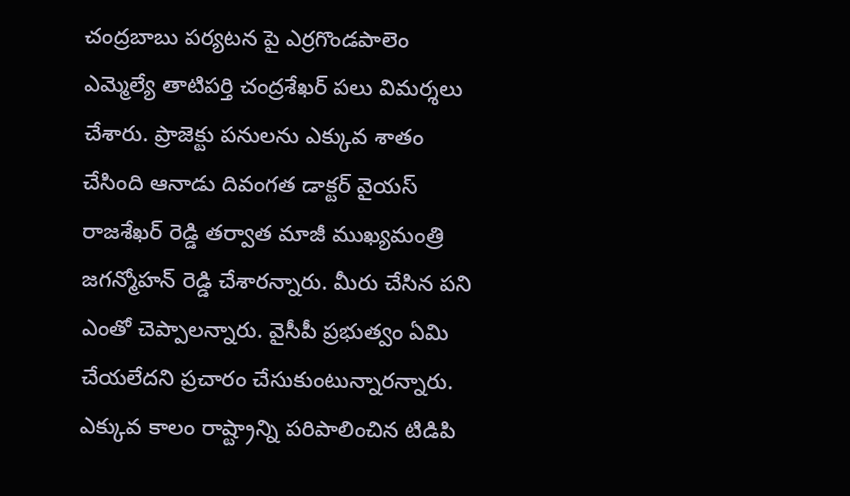చంద్రబాబు పర్యటన పై ఎర్రగొండపాలెం ఎమ్మెల్యే తాటిపర్తి చంద్రశేఖర్ పలు విమర్శలు చేశారు. ప్రాజెక్టు పనులను ఎక్కువ శాతం చేసింది ఆనాడు దివంగత డాక్టర్ వైయస్ రాజశేఖర్ రెడ్డి తర్వాత మాజీ ముఖ్యమంత్రి జగన్మోహన్ రెడ్డి చేశారన్నారు. మీరు చేసిన పని ఎంతో చెప్పాలన్నారు. వైసీపీ ప్రభుత్వం ఏమి చేయలేదని ప్రచారం చేసుకుంటున్నారన్నారు. ఎక్కువ కాలం రాష్ట్రాన్ని పరిపాలించిన టిడిపి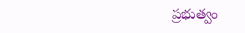ప్రభుత్వం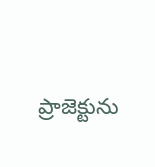ప్రాజెక్టును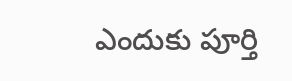ఎందుకు పూర్తి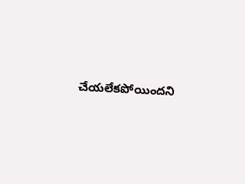చేయలేకపోయిందని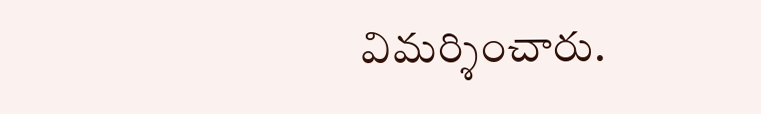విమర్శించారు.